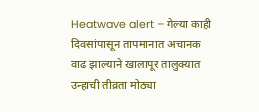Heatwave alert – गेल्या काही दिवसांपासून तापमानात अचानक वाढ झाल्याने खालापूर तालुक्यात उन्हाची तीव्रता मोठ्या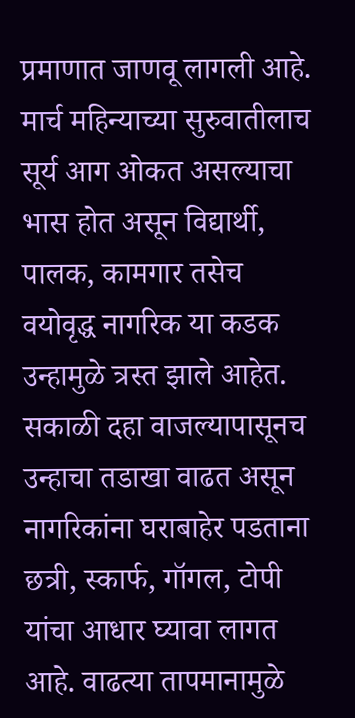प्रमाणात जाणवू लागली आहे. मार्च महिन्याच्या सुरुवातीलाच सूर्य आग ओकत असल्याचा भास होत असून विद्यार्थी, पालक, कामगार तसेच वयोवृद्ध नागरिक या कडक उन्हामुळे त्रस्त झाले आहेत. सकाळी दहा वाजल्यापासूनच उन्हाचा तडाखा वाढत असून नागरिकांना घराबाहेर पडताना छत्री, स्कार्फ, गॉगल, टोपी यांचा आधार घ्यावा लागत आहे. वाढत्या तापमानामुळे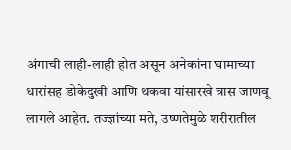अंगाची लाही-लाही होत असून अनेकांना घामाच्या धारांसह डोकेदुखी आणि थकवा यांसारखे त्रास जाणवू लागले आहेत. तज्ज्ञांच्या मते, उष्णतेमुळे शरीरातील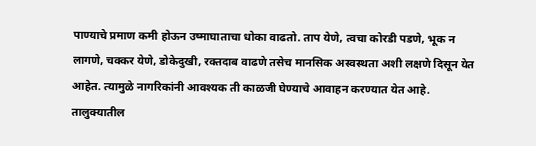पाण्याचे प्रमाण कमी होऊन उष्माघाताचा धोका वाढतो. ताप येणे, त्वचा कोरडी पडणे, भूक न लागणे, चक्कर येणे, डोकेदुखी, रक्तदाब वाढणे तसेच मानसिक अस्वस्थता अशी लक्षणे दिसून येत आहेत. त्यामुळे नागरिकांनी आवश्यक ती काळजी घेण्याचे आवाहन करण्यात येत आहे. तालुक्यातील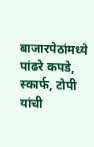बाजारपेठांमध्ये पांढरे कपडे, स्कार्फ, टोपी यांची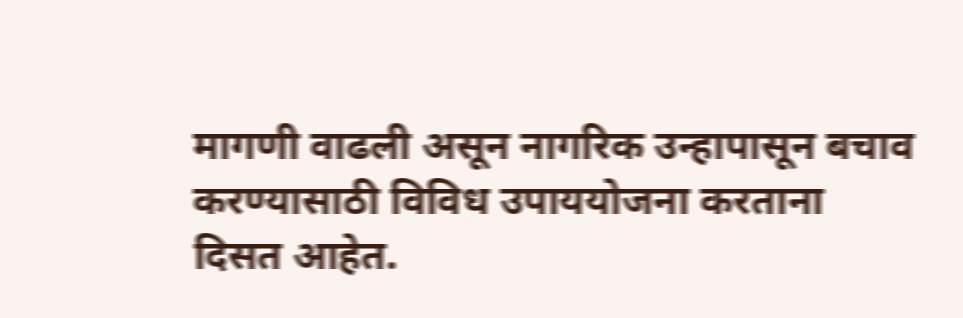मागणी वाढली असून नागरिक उन्हापासून बचाव करण्यासाठी विविध उपाययोजना करताना दिसत आहेत.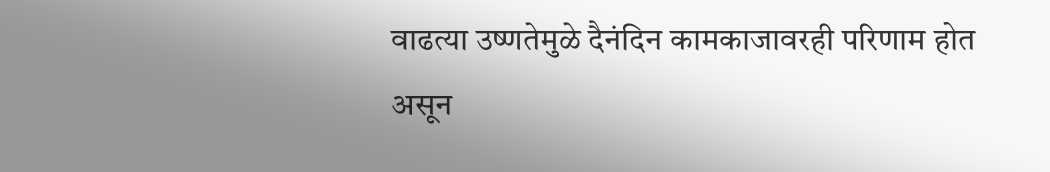वाढत्या उष्णतेमुळे दैनंदिन कामकाजावरही परिणाम होत असून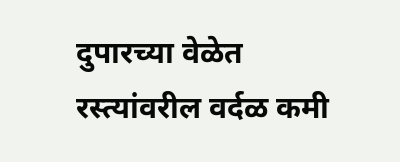दुपारच्या वेळेत रस्त्यांवरील वर्दळ कमी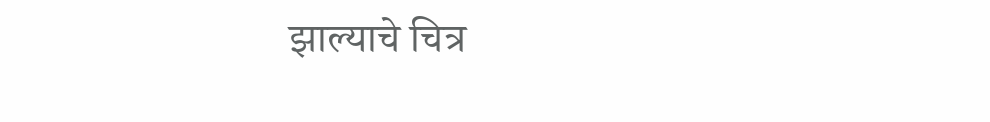झाल्याचे चित्र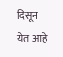दिसून येत आहे